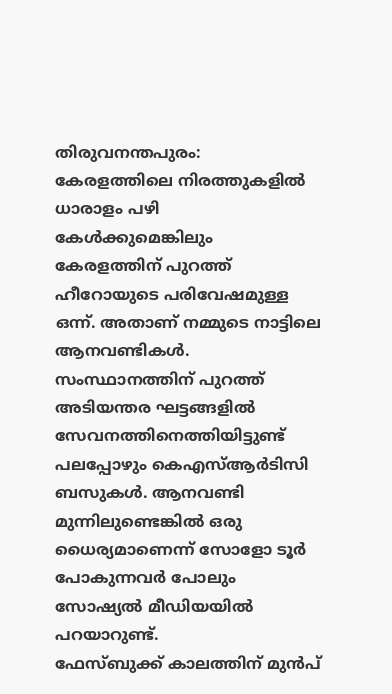തിരുവനന്തപുരം: കേരളത്തിലെ നിരത്തുകളിൽ ധാരാളം പഴി കേൾക്കുമെങ്കിലും കേരളത്തിന് പുറത്ത് ഹീറോയുടെ പരിവേഷമുള്ള ഒന്ന്. അതാണ് നമ്മുടെ നാട്ടിലെ ആനവണ്ടികൾ. സംസ്ഥാനത്തിന് പുറത്ത് അടിയന്തര ഘട്ടങ്ങളിൽ സേവനത്തിനെത്തിയിട്ടുണ്ട് പലപ്പോഴും കെഎസ്ആർടിസി ബസുകൾ. ആനവണ്ടി മുന്നിലുണ്ടെങ്കിൽ ഒരു ധൈര്യമാണെന്ന് സോളോ ടൂർ പോകുന്നവർ പോലും സോഷ്യൽ മീഡിയയിൽ പറയാറുണ്ട്.
ഫേസ്ബുക്ക് കാലത്തിന് മുൻപ്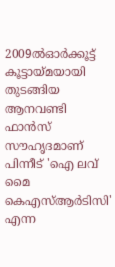2009ൽഓർക്കൂട്ട് കൂട്ടായ്മയായി തുടങ്ങിയ ആനവണ്ടി ഫാൻസ് സൗഹൃദമാണ് പിന്നീട് 'ഐ ലവ് മൈ കെഎസ്ആർടിസി' എന്ന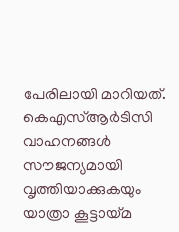പേരിലായി മാറിയത്. കെഎസ്ആർടിസി വാഹനങ്ങൾ സൗജന്യമായി വൃത്തിയാക്കുകയും യാത്രാ കൂട്ടായ്മ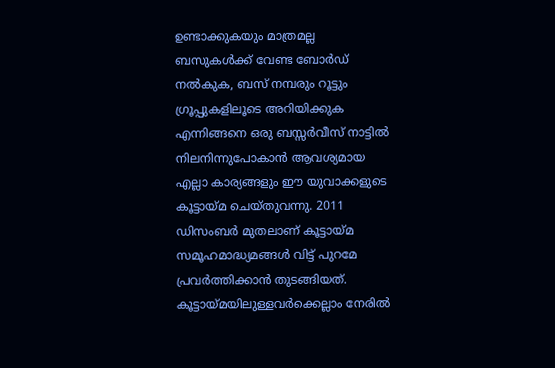ഉണ്ടാക്കുകയും മാത്രമല്ല ബസുകൾക്ക് വേണ്ട ബോർഡ് നൽകുക, ബസ് നമ്പരും റൂട്ടും ഗ്രൂപ്പുകളിലൂടെ അറിയിക്കുക എന്നിങ്ങനെ ഒരു ബസ്സർവീസ് നാട്ടിൽ നിലനിന്നുപോകാൻ ആവശ്യമായ എല്ലാ കാര്യങ്ങളും ഈ യുവാക്കളുടെ കൂട്ടായ്മ ചെയ്തുവന്നു. 2011 ഡിസംബർ മുതലാണ് കൂട്ടായ്മ സമൂഹമാദ്ധ്യമങ്ങൾ വിട്ട് പുറമേ പ്രവർത്തിക്കാൻ തുടങ്ങിയത്.
കൂട്ടായ്മയിലുള്ളവർക്കെല്ലാം നേരിൽ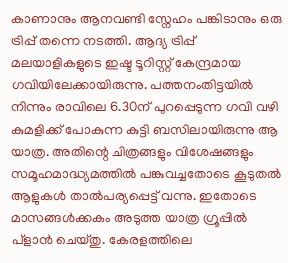കാണാനും ആനവണ്ടി സ്നേഹം പങ്കിടാനും ഒരു ട്രിപ്പ് തന്നെ നടത്തി. ആദ്യ ട്രിപ്പ് മലയാളികളുടെ ഇഷ്ട ടൂറിസ്റ്റ് കേന്ദ്രമായ ഗവിയിലേക്കായിരുന്നു. പത്തനംതിട്ടയിൽ നിന്നും രാവിലെ 6.30ന് പുറപ്പെടുന്ന ഗവി വഴി കുമളിക്ക് പോകുന്ന കുട്ടി ബസിലായിരുന്നു ആ യാത്ര. അതിന്റെ ചിത്രങ്ങളും വിശേഷങ്ങളും സമൂഹമാദ്ധ്യമത്തിൽ പങ്കുവച്ചതോടെ കൂടുതൽ ആളുകൾ താൽപര്യപ്പെട്ട് വന്നു. ഇതോടെ മാസങ്ങൾക്കകം അടുത്ത യാത്ര ഗ്രൂപ്പിൽ പ്ളാൻ ചെയ്തു. കേരളത്തിലെ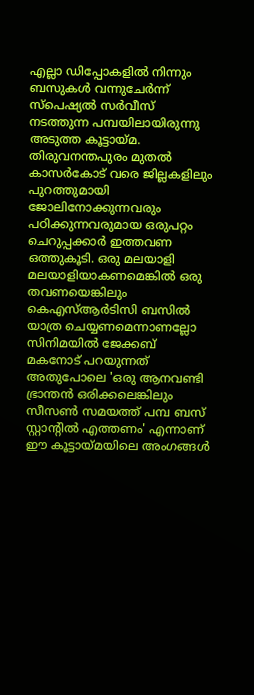എല്ലാ ഡിപ്പോകളിൽ നിന്നും ബസുകൾ വന്നുചേർന്ന് സ്പെഷ്യൽ സർവീസ് നടത്തുന്ന പമ്പയിലായിരുന്നു അടുത്ത കൂട്ടായ്മ.
തിരുവനന്തപുരം മുതൽ കാസർകോട് വരെ ജില്ലകളിലും പുറത്തുമായി ജോലിനോക്കുന്നവരും പഠിക്കുന്നവരുമായ ഒരുപറ്റം ചെറുപ്പക്കാർ ഇത്തവണ ഒത്തുകൂടി. ഒരു മലയാളി മലയാളിയാകണമെങ്കിൽ ഒരു തവണയെങ്കിലും കെഎസ്ആർടിസി ബസിൽ യാത്ര ചെയ്യണമെന്നാണല്ലോ സിനിമയിൽ ജേക്കബ് മകനോട് പറയുന്നത് അതുപോലെ 'ഒരു ആനവണ്ടി ഭ്രാന്തൻ ഒരിക്കലെങ്കിലും സീസൺ സമയത്ത് പമ്പ ബസ് സ്റ്റാന്റിൽ എത്തണം' എന്നാണ് ഈ കൂട്ടായ്മയിലെ അംഗങ്ങൾ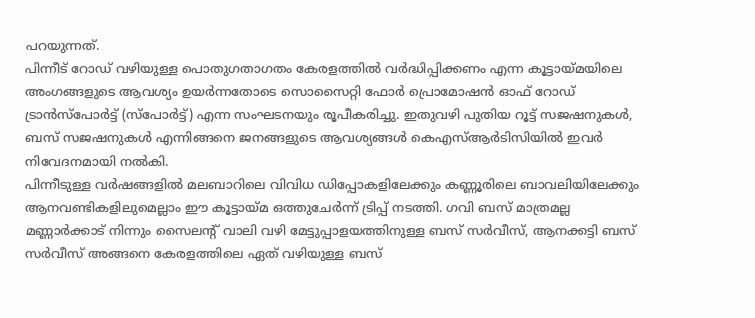പറയുന്നത്.
പിന്നീട് റോഡ് വഴിയുള്ള പൊതുഗതാഗതം കേരളത്തിൽ വർദ്ധിപ്പിക്കണം എന്ന കൂട്ടായ്മയിലെ അംഗങ്ങളുടെ ആവശ്യം ഉയർന്നതോടെ സൊസൈറ്റി ഫോർ പ്രൊമോഷൻ ഓഫ് റോഡ് ട്രാൻസ്പോർട്ട് (സ്പോർട്ട്) എന്ന സംഘടനയും രൂപീകരിച്ചു. ഇതുവഴി പുതിയ റൂട്ട് സജഷനുകൾ, ബസ് സജഷനുകൾ എന്നിങ്ങനെ ജനങ്ങളുടെ ആവശ്യങ്ങൾ കെഎസ്ആർടിസിയിൽ ഇവർ നിവേദനമായി നൽകി.
പിന്നീടുള്ള വർഷങ്ങളിൽ മലബാറിലെ വിവിധ ഡിപ്പോകളിലേക്കും കണ്ണൂരിലെ ബാവലിയിലേക്കും ആനവണ്ടികളിലുമെല്ലാം ഈ കൂട്ടായ്മ ഒത്തുചേർന്ന് ട്രിപ്പ് നടത്തി. ഗവി ബസ് മാത്രമല്ല മണ്ണാർക്കാട് നിന്നും സൈലന്റ് വാലി വഴി മേട്ടുപ്പാളയത്തിനുള്ള ബസ് സർവീസ്, ആനക്കട്ടി ബസ് സർവീസ് അങ്ങനെ കേരളത്തിലെ ഏത് വഴിയുള്ള ബസ്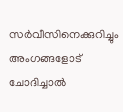സർവീസിനെക്കുറിച്ചും അംഗങ്ങളോട് ചോദിച്ചാൽ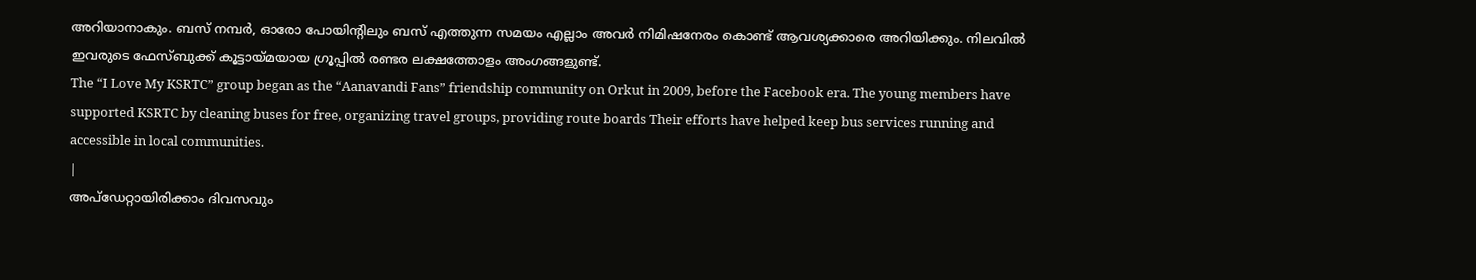അറിയാനാകും. ബസ് നമ്പർ, ഓരോ പോയിന്റിലും ബസ് എത്തുന്ന സമയം എല്ലാം അവർ നിമിഷനേരം കൊണ്ട് ആവശ്യക്കാരെ അറിയിക്കും. നിലവിൽ ഇവരുടെ ഫേസ്ബുക്ക് കൂട്ടായ്മയായ ഗ്രൂപ്പിൽ രണ്ടര ലക്ഷത്തോളം അംഗങ്ങളുണ്ട്.
The “I Love My KSRTC” group began as the “Aanavandi Fans” friendship community on Orkut in 2009, before the Facebook era. The young members have supported KSRTC by cleaning buses for free, organizing travel groups, providing route boards Their efforts have helped keep bus services running and accessible in local communities.
|
അപ്ഡേറ്റായിരിക്കാം ദിവസവും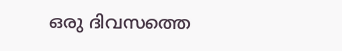ഒരു ദിവസത്തെ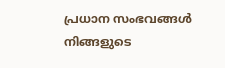പ്രധാന സംഭവങ്ങൾ നിങ്ങളുടെ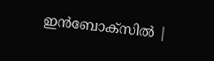ഇൻബോക്സിൽ |